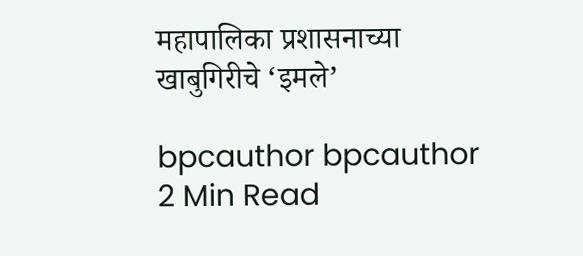महापालिका प्रशासनाच्या खाबुगिरीचे ‘इमले’

bpcauthor bpcauthor
2 Min Read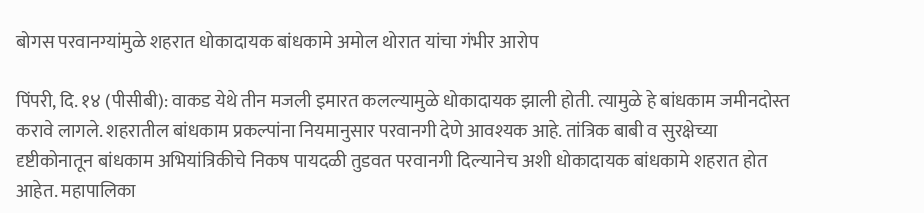बोगस परवानग्यांमुळे शहरात धोकादायक बांधकामे अमोल थोरात यांचा गंभीर आरोप

पिंपरी, दि. १४ (पीसीबी): वाकड येथे तीन मजली इमारत कलल्यामुळे धोकादायक झाली होती. त्यामुळे हे बांधकाम जमीनदोस्त करावे लागले. शहरातील बांधकाम प्रकल्पांना नियमानुसार परवानगी देणे आवश्यक आहे. तांत्रिक बाबी व सुरक्षेच्या दृष्टीकोनातून बांधकाम अभियांत्रिकीचे निकष पायदळी तुडवत परवानगी दिल्यानेच अशी धोकादायक बांधकामे शहरात होत आहेत. महापालिका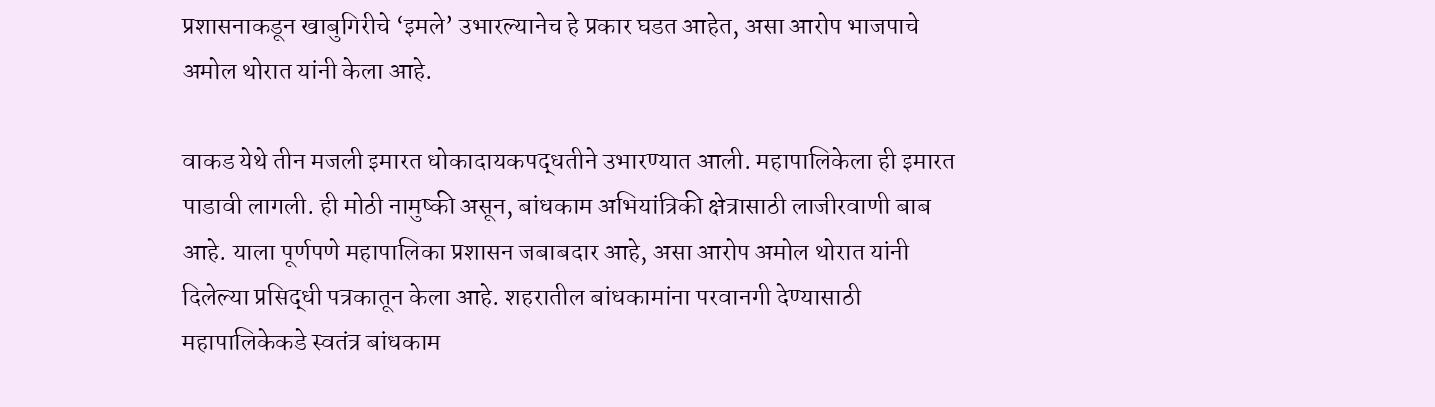प्रशासनाकडून खाबुगिरीचे ‘इमले’ उभारल्यानेच हे प्रकार घडत आहेत, असा आरोप भाजपाचे अमोल थोरात यांनी केला आहे.

वाकड येथे तीन मजली इमारत धोकादायकपद्धतीने उभारण्यात आली. महापालिकेला ही इमारत पाडावी लागली. ही मोठी नामुष्की असून, बांधकाम अभियांत्रिकी क्षेत्रासाठी लाजीरवाणी बाब आहे. याला पूर्णपणे महापालिका प्रशासन जबाबदार आहे, असा आरोप अमोल थोरात यांनी दिलेल्या प्रसिद्धी पत्रकातून केला आहे. शहरातील बांधकामांना परवानगी देण्यासाठी महापालिकेकडे स्वतंत्र बांधकाम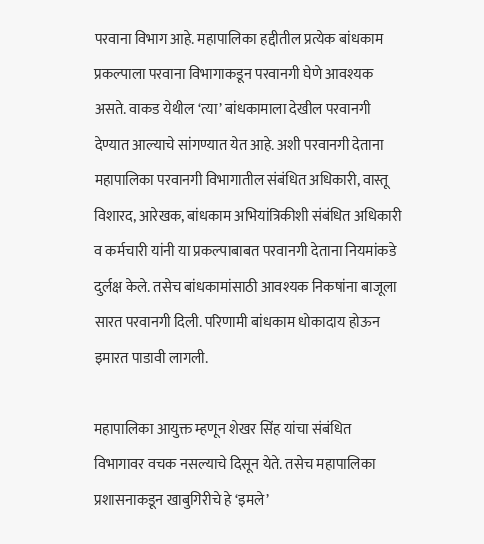परवाना विभाग आहे. महापालिका हद्दीतील प्रत्येक बांधकाम प्रकल्पाला परवाना विभागाकडून परवानगी घेणे आवश्यक असते. वाकड येथील ‘त्या’ बांधकामाला देखील परवानगी देण्यात आल्याचे सांगण्यात येत आहे. अशी परवानगी देताना महापालिका परवानगी विभागातील संबंधित अधिकारी, वास्तू विशारद, आरेखक, बांधकाम अभियांत्रिकीशी संबंधित अधिकारी व कर्मचारी यांनी या प्रकल्पाबाबत परवानगी देताना नियमांकडे दुर्लक्ष केले. तसेच बांधकामांसाठी आवश्यक निकषांना बाजूला सारत परवानगी दिली. परिणामी बांधकाम धोकादाय होऊन इमारत पाडावी लागली.

महापालिका आयुक्त म्हणून शेखर सिंह यांचा संबंधित विभागावर वचक नसल्याचे दिसून येते. तसेच महापालिका प्रशासनाकडून खाबुगिरीचे हे ‘इमले’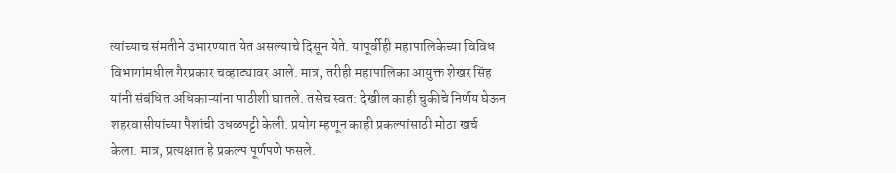त्यांच्याच संमतीने उभारण्यात येत असल्याचे दिसून येते. यापूर्वीही महापालिकेच्या विविध विभागांमधील गैरप्रकार चव्हाट्यावर आले. मात्र, तरीही महापालिका आयुक्त शेखर सिंह यांनी संबंधित अधिकाऱ्यांना पाठीशी घातले. तसेच स्वत: देखील काही चुकीचे निर्णय घेऊन शहरवासीयांच्या पैशांची उधळपट्टी केली. प्रयोग म्हणून काही प्रकल्पांसाठी मोठा खर्च केला. मात्र, प्रत्यक्षात हे प्रकल्प पूर्णपणे फसले.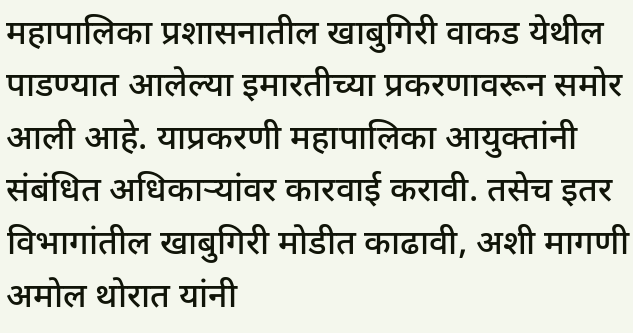महापालिका प्रशासनातील खाबुगिरी वाकड येथील पाडण्यात आलेल्या इमारतीच्या प्रकरणावरून समोर आली आहे. याप्रकरणी महापालिका आयुक्तांनी संबंधित अधिकाऱ्यांवर कारवाई करावी. तसेच इतर विभागांतील खाबुगिरी मोडीत काढावी, अशी मागणी अमोल थोरात यांनी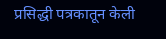प्रसिद्धी पत्रकातून केली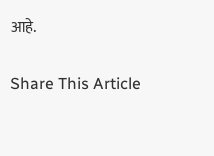आहे.

Share This Article